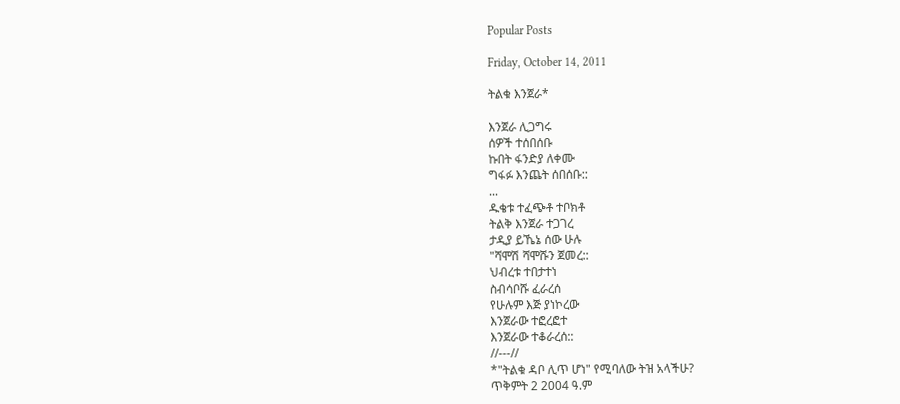Popular Posts

Friday, October 14, 2011

ትልቁ እንጀራ*

እንጀራ ሊጋግሩ
ሰዎች ተሰበሰቡ
ኩበት ፋንድያ ለቀሙ
ግፋፉ እንጨት ሰበሰቡ::
...
ዱቄቱ ተፈጭቶ ተቦክቶ
ትልቅ እንጀራ ተጋገረ
ታዲያ ይኼኔ ሰው ሁሉ
"ሻሞሽ ሻሞሹን ጀመረ::
ህብረቱ ተበታተነ
ስብሳቦሹ ፈራረሰ
የሁሉም እጅ ያነኮረው
እንጀራው ተፎረፎተ
እንጀራው ተቆራረሰ::
//---//
*"ትልቁ ዳቦ ሊጥ ሆነ" የሚባለው ትዝ አላችሁ?
ጥቅምት 2 2004 ዓ.ም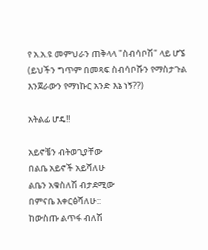የ አ.አ.ዩ መምህራን ጠቅላላ "ስብሳቦሽ" ላይ ሆኜ
(ይህችን ግጥም በመጻፍ ስብሳቦሹን የማስታጉል እንጀራውን የማነኩር አንድ እኔ ነኝ??)

አትልፊ ሆዴ!!

አይኖቼን ብትወጊያቸው
በልቤ አይኖች አይሻለሁ
ልቤን አቁስለሽ ብታደሚው
በምናቤ እቀርፅሻለሁ::
ከውስጡ ልጥፋ ብለሽ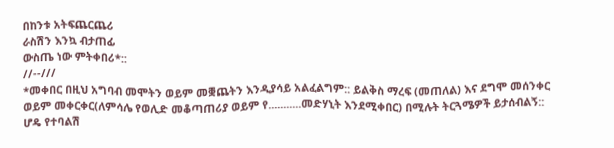በከንቱ አትፍጨርጨሪ
ራስሽን እንኳ ብታጠፊ
ውስጤ ነው ምትቀበሪ*::
//--///
*መቀበር በዚህ አግባብ መሞትን ወይም መቛጨትን እንዲያሳይ አልፈልግም:: ይልቅስ ማረፍ (መጠለል) እና ደግሞ መሰንቀር ወይም መቀርቀር(ለምሳሌ የወሊድ መቆጣጠሪያ ወይም የ...........መድሃኒት እንደሚቀበር) በሚሉት ትርጓሜዎች ይታሰብልኝ::
ሆዴ የተባልሽ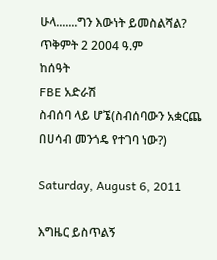ሁላ.......ግን እውነት ይመስልሻል?
ጥቅምት 2 2004 ዓ.ም
ከሰዓት
FBE አድራሽ
ስብሰባ ላይ ሆኜ(ስብሰባውን አቋርጨ በሀሳብ መንጎዴ የተገባ ነው?)

Saturday, August 6, 2011

እግዜር ይስጥልኝ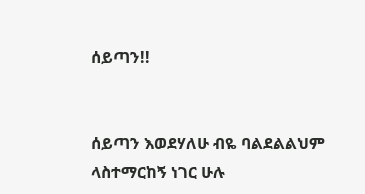ሰይጣን!!


ሰይጣን እወደሃለሁ ብዬ ባልደልልህም
ላስተማርከኝ ነገር ሁሉ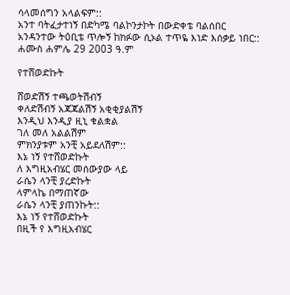ሳላመሰግን አላልፍም::
አንተ ባትፈታተነኝ በድካሜ ባልኮንታኮት በውድቀቴ ባልሰበር
አንዳንተው ትዕቢቴ ጥሎኝ ከክፉው ሲኦል ተጥዬ እነድ እሰቃይ ነበር::
ሐሙስ ሐምሌ 29 2003 ዓ.ም

የተሸወድኩት

ሸወድሽኝ ተጫወትሽብኝ
ቀለድሽብኝ አጃጃልሽኝ አቂቂያልሽኝ
እንዲህ እንዲያ ዚኒ ቁልቋል
ገለ መለ አልልሽም
ምክንያቱም አንቺ አይደለሽም::
እኔ ነኝ የተሸወድኩት
ለ እግዚአብሄር መሰውያው ላይ
ራሴን ላንቺ ያረድኩት
ላምላኬ በማጠኛው
ራሴን ላንቺ ያጠንኩት::
እኔ ነኝ የተሸወድኩት
በዚች የ እግዚአብሄር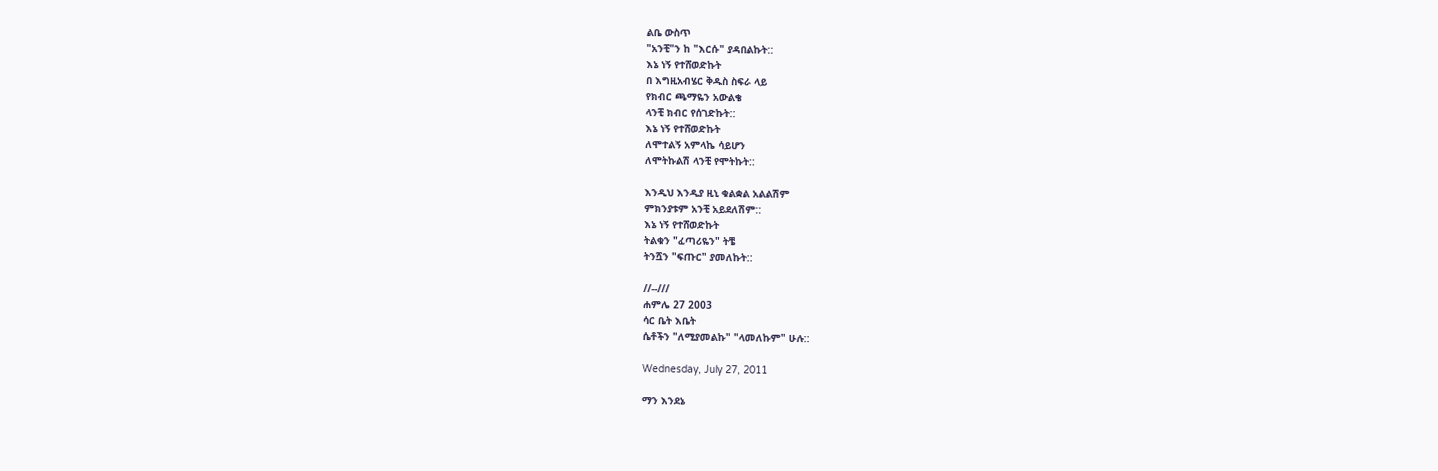ልቤ ውስጥ
"አንቺ"ን ከ "እርሱ" ያዳበልኩት::
እኔ ነኝ የተሸወድኩት
በ እግዚአብሄር ቅዱስ ስፍራ ላይ
የክብር ጫማዬን አውልቄ
ላንቺ ክብር የሰገድኩት::
እኔ ነኝ የተሸወድኩት
ለሞተልኝ አምላኬ ሳይሆን
ለሞትኩልሽ ላንቺ የሞትኩት::

እንዲህ እንዲያ ዚኒ ቁልቋል አልልሽም
ምክንያቱም አንቺ አይደለሽም::
እኔ ነኝ የተሸወድኩት
ትልቁን "ፈጣሪዬን" ትቼ
ትንሿን "ፍጡር" ያመለኩት::

//--///
ሐምሌ 27 2003
ሳር ቤት እቤት
ሴቶችን "ለሚያመልኩ" "ላመለኩም" ሁሉ::

Wednesday, July 27, 2011

ማን እንደኔ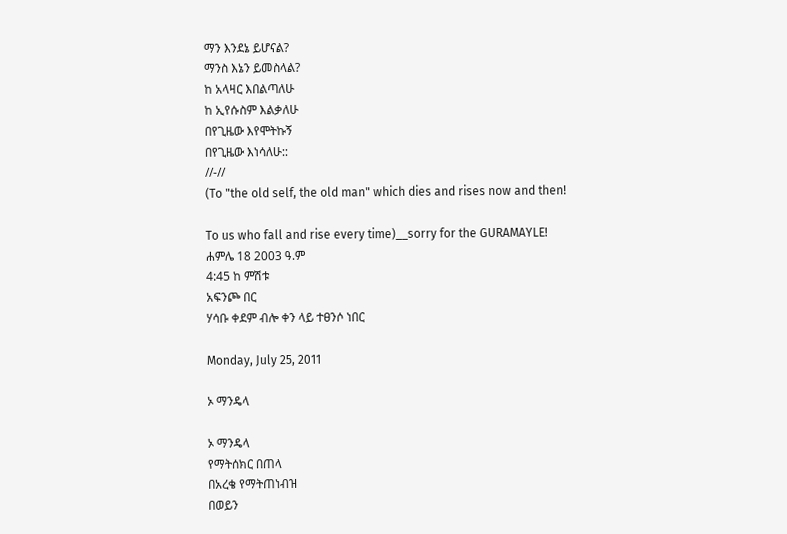ማን እንደኔ ይሆናል?
ማንስ እኔን ይመስላል?
ከ አላዛር እበልጣለሁ
ከ ኢየሱስም እልቃለሁ
በየጊዜው እየሞትኩኝ
በየጊዜው እነሳለሁ::
//-//
(To "the old self, the old man" which dies and rises now and then!

To us who fall and rise every time)__sorry for the GURAMAYLE!
ሐምሌ 18 2003 ዓ.ም
4:45 ከ ምሽቱ
አፍንጮ በር
ሃሳቡ ቀደም ብሎ ቀን ላይ ተፀንሶ ነበር

Monday, July 25, 2011

ኦ ማንዴላ

ኦ ማንዴላ
የማትሰክር በጠላ
በአረቄ የማትጠነብዝ
በወይን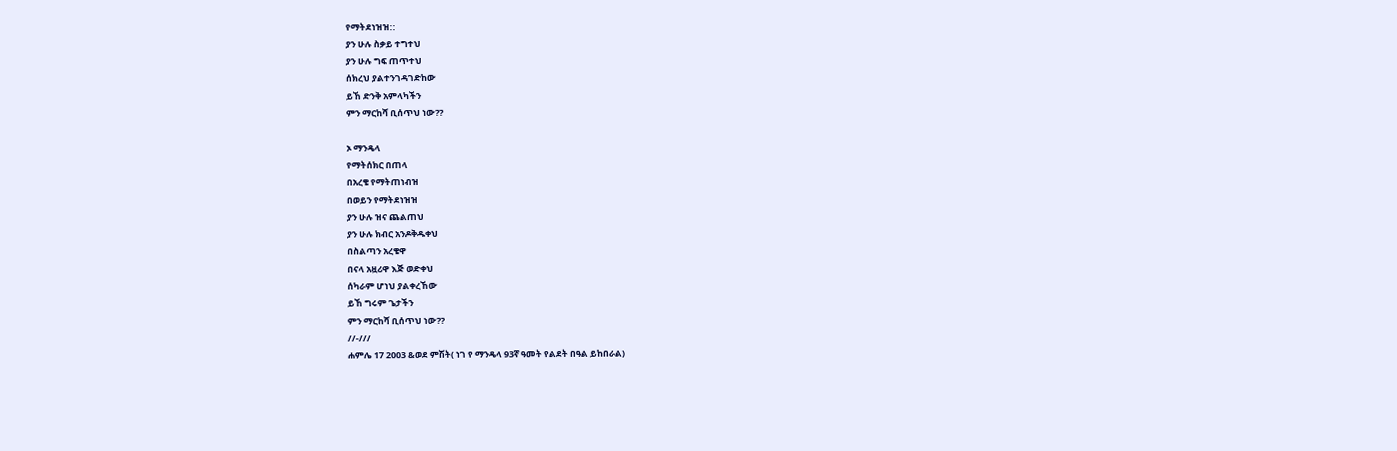የማትደነዝዝ::
ያን ሁሉ ስቃይ ተግተህ
ያን ሁሉ ግፍ ጠጥተህ
ሰክረህ ያልተንገዳገድከው
ይኸ ድንቅ አምላካችን
ምን ማርከሻ ቢሰጥህ ነው??

ኦ ማንዴላ
የማትሰክር በጠላ
በአረቄ የማትጠነብዝ
በወይን የማትደነዝዝ
ያን ሁሉ ዝና ጨልጠህ
ያን ሁሉ ክብር አንዶቅዱቀህ
በስልጣን አረቄዋ
በናላ አዟሪዋ እጅ ወድቀህ
ሰካራም ሆነህ ያልቀረኸው
ይኸ ግሩም ጌታችን
ምን ማርከሻ ቢሰጥህ ነው??
//-///
ሐምሌ 17 2003 &ወደ ምሽት( ነገ የ ማንዴላ 93ኛ ዓመት የልደት በዓል ይከበራል)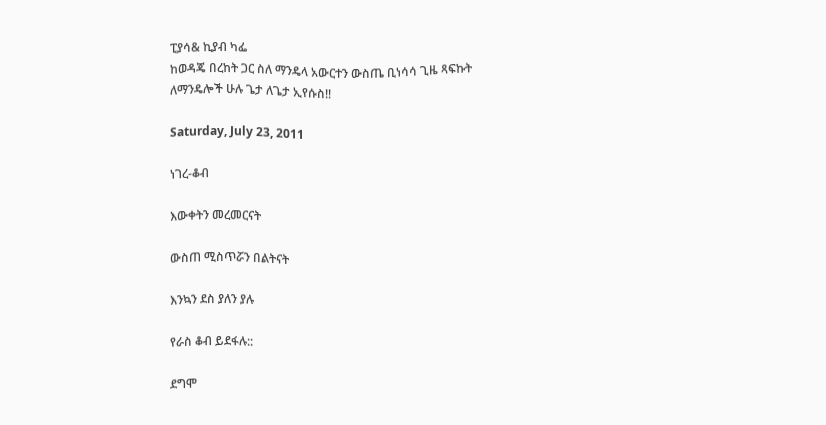ፒያሳ& ኪያብ ካፌ
ከወዳጄ በረከት ጋር ስለ ማንዴላ አውርተን ውስጤ ቢነሳሳ ጊዜ ጻፍኩት
ለማንዴሎች ሁሉ ጌታ ለጌታ ኢየሱስ!!

Saturday, July 23, 2011

ነገረ-ቆብ

እውቀትን መረመርናት

ውስጠ ሚስጥሯን በልትናት

እንኳን ደስ ያለን ያሉ

የራስ ቆብ ይደፋሉ::

ደግሞ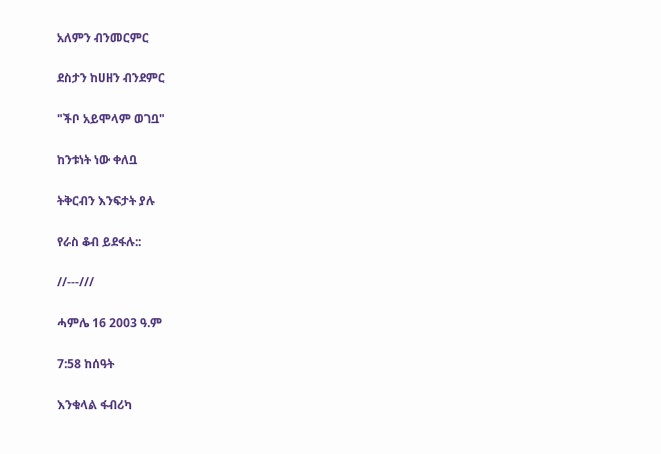አለምን ብንመርምር

ደስታን ከሀዘን ብንደምር

"ችቦ አይሞላም ወገቧ"

ከንቱነት ነው ቀለቧ

ትቅርብን እንፍታት ያሉ

የራስ ቆብ ይደፋሉ::

//---///

ሓምሌ 16 2003 ዓ.ም

7:58 ከሰዓት

እንቁላል ፋብሪካ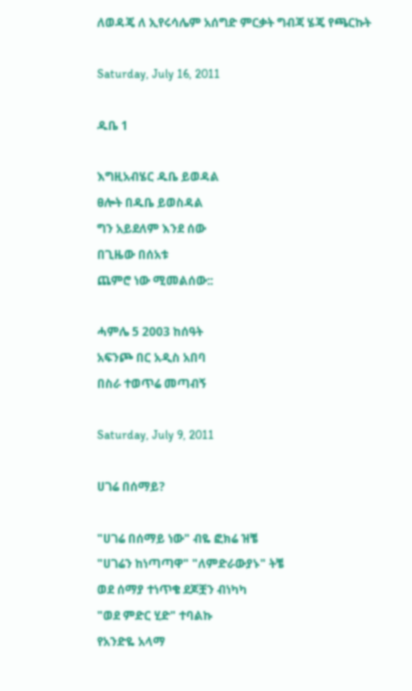ለወዳጄ ለ ኢየሩሳሌም አሰግድ ምርቃት ግብጃ ሄጄ የጫርኩት

Saturday, July 16, 2011

ዱቤ 1

እግዚአብሄር ዱቤ ይወዳል
ፀሎት በዱቤ ይወስዳል
ግን አይደለም እንደ ሰው
በጊዜው በሰአቱ
ጨምሮ ነው ሚመልሰው::

ሓምሌ 5 2003 ከሰዓት
አፍንጮ በር አዲስ አበባ
በስራ ተወጥሬ መጣብኝ

Saturday, July 9, 2011

ሀገሬ በሰማይ?

"ሀገሬ በሰማይ ነው" ብዬ ፎክሬ ዝቼ
"ሀገሬን ከነጣጣዋ" "ለምድራውያኑ" ትቼ
ወደ ሰማያ ተነጥቄ ደጆቿን ብነካካ
"ወደ ምድር ሂድ" ተባልኩ
የአንድዬ አላማ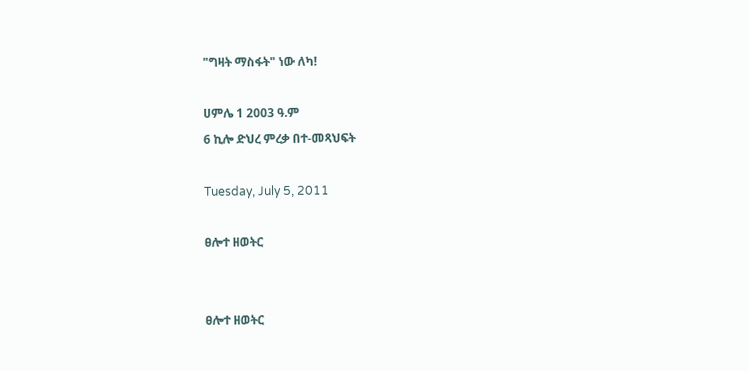"ግዛት ማስፋት" ነው ለካ!

ሀምሌ 1 2003 ዓ.ም
6 ኪሎ ድህረ ምረቃ በተ-መጻህፍት

Tuesday, July 5, 2011

ፀሎተ ዘወትር


ፀሎተ ዘወትር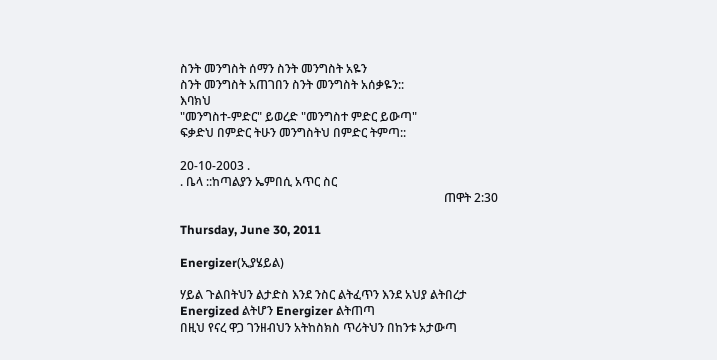ስንት መንግስት ሰማን ስንት መንግስት አዬን
ስንት መንግስት አጠገበን ስንት መንግስት አሰቃዬን::
እባክህ
"መንግስተ-ምድር" ይወረድ "መንግስተ ምድር ይውጣ"
ፍቃድህ በምድር ትሁን መንግስትህ በምድር ትምጣ::

20-10-2003 .
. ቤላ ::ከጣልያን ኤምበሲ አጥር ስር
                                                                                        ጠዋት 2:30

Thursday, June 30, 2011

Energizer(ኢያሄይል)

ሃይል ጉልበትህን ልታድስ እንደ ንስር ልትፈጥን እንደ አህያ ልትበረታ
Energized ልትሆን Energizer ልትጠጣ
በዚህ የናረ ዋጋ ገንዘብህን አትከስክስ ጥሪትህን በከንቱ አታውጣ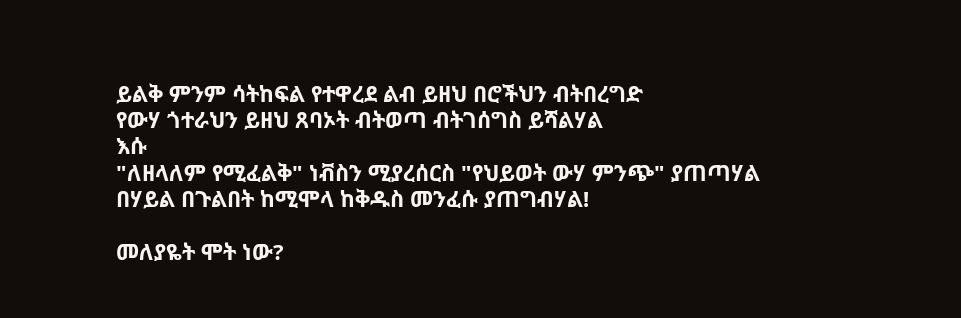ይልቅ ምንም ሳትከፍል የተዋረደ ልብ ይዘህ በሮችህን ብትበረግድ
የውሃ ጎተራህን ይዘህ ጸባኦት ብትወጣ ብትገሰግስ ይሻልሃል
እሱ
"ለዘላለም የሚፈልቅ" ነቭስን ሚያረሰርስ "የህይወት ውሃ ምንጭ" ያጠጣሃል
በሃይል በጉልበት ከሚሞላ ከቅዱስ መንፈሱ ያጠግብሃል!

መለያዬት ሞት ነው?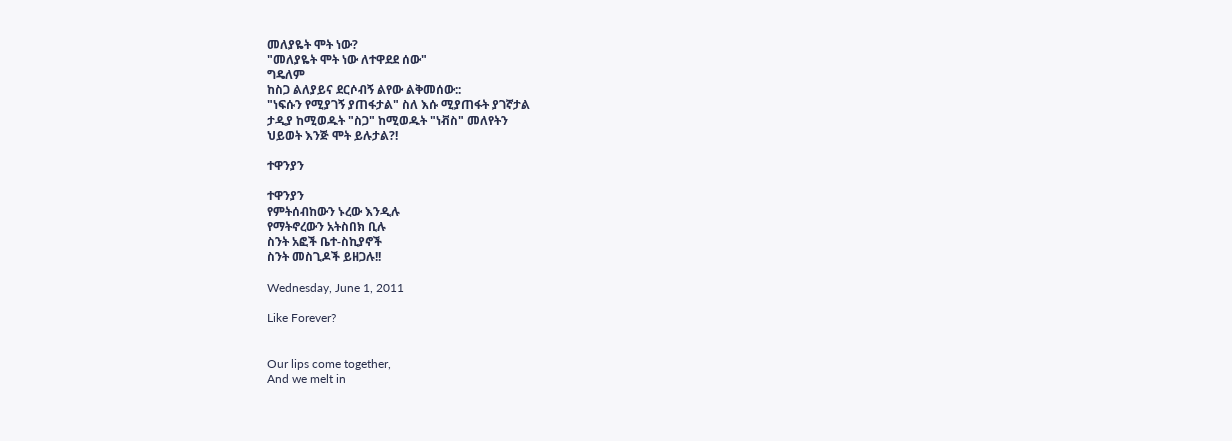መለያዬት ሞት ነው?
"መለያዬት ሞት ነው ለተዋደደ ሰው"
ግዴለም
ከስጋ ልለያይና ደርሶብኝ ልየው ልቅመሰው::
"ነፍሱን የሚያገኝ ያጠፋታል" ስለ እሱ ሚያጠፋት ያገኛታል
ታዲያ ከሚወዱት "ስጋ" ከሚወዱት "ነቭስ" መለየትን
ህይወት እንጅ ሞት ይሉታል?!

ተዋንያን

ተዋንያን
የምትሰብከውን ኑረው እንዲሉ
የማትኖረውን አትስበክ ቢሉ
ስንት አፎች ቤተ-ስኪያኖች
ስንት መስጊዶች ይዘጋሉ!!

Wednesday, June 1, 2011

Like Forever?


Our lips come together,
And we melt in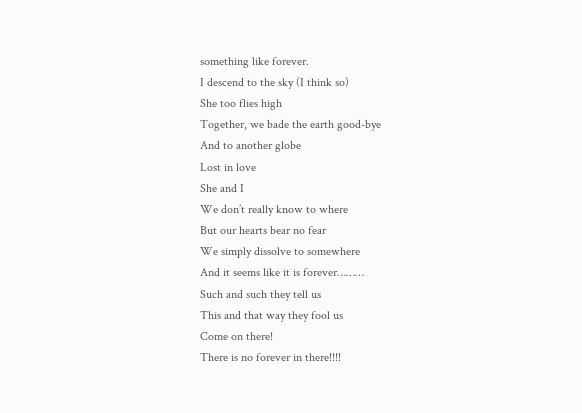something like forever.
I descend to the sky (I think so)
She too flies high
Together, we bade the earth good-bye
And to another globe
Lost in love
She and I
We don’t really know to where
But our hearts bear no fear
We simply dissolve to somewhere
And it seems like it is forever………
Such and such they tell us
This and that way they fool us
Come on there!
There is no forever in there!!!!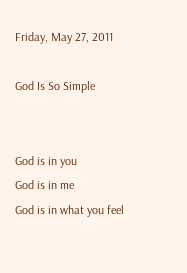Friday, May 27, 2011

God Is So Simple


God is in you
God is in me
God is in what you feel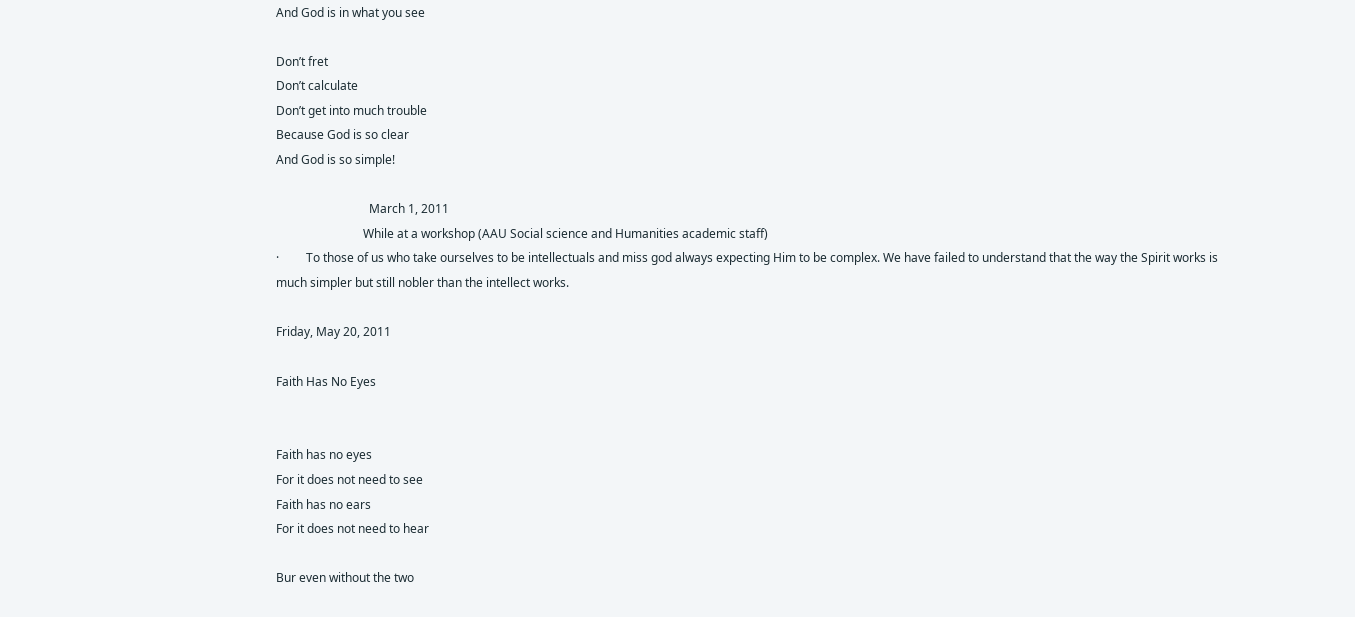And God is in what you see

Don’t fret
Don’t calculate
Don’t get into much trouble
Because God is so clear
And God is so simple!

                               March 1, 2011
                             While at a workshop (AAU Social science and Humanities academic staff)
·         To those of us who take ourselves to be intellectuals and miss god always expecting Him to be complex. We have failed to understand that the way the Spirit works is much simpler but still nobler than the intellect works.

Friday, May 20, 2011

Faith Has No Eyes


Faith has no eyes
For it does not need to see
Faith has no ears
For it does not need to hear

Bur even without the two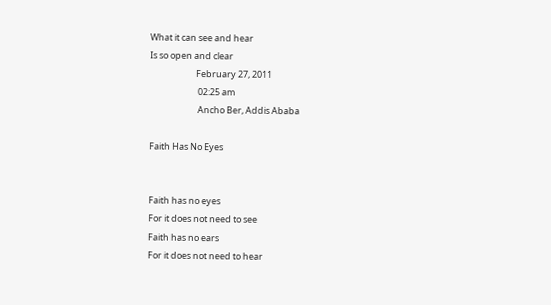What it can see and hear
Is so open and clear
                       February 27, 2011
                        02:25 am
                        Ancho Ber, Addis Ababa

Faith Has No Eyes


Faith has no eyes
For it does not need to see
Faith has no ears
For it does not need to hear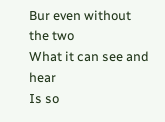Bur even without the two
What it can see and hear
Is so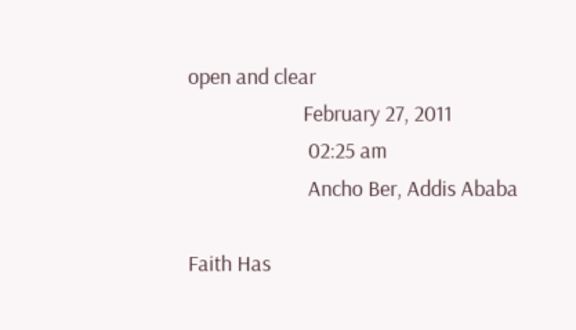open and clear
                       February 27, 2011
                        02:25 am
                        Ancho Ber, Addis Ababa

Faith Has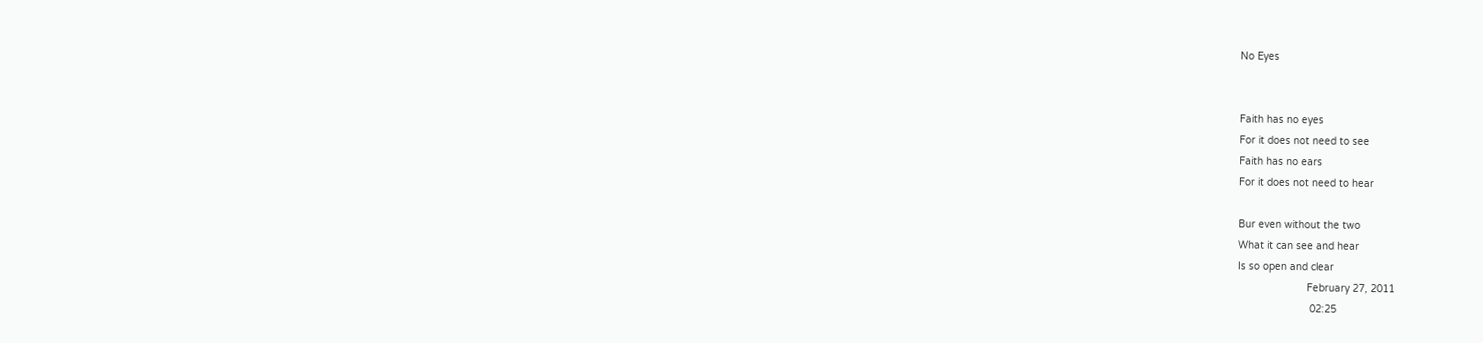No Eyes


Faith has no eyes
For it does not need to see
Faith has no ears
For it does not need to hear

Bur even without the two
What it can see and hear
Is so open and clear
                       February 27, 2011
                        02:25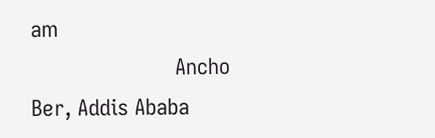am
                        Ancho Ber, Addis Ababa